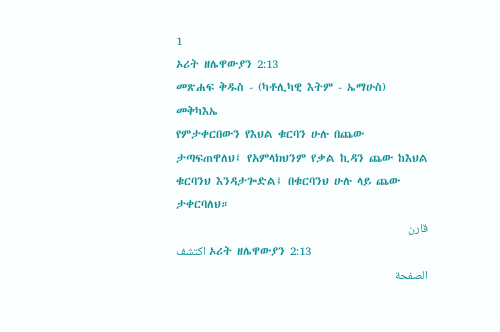1
ኦሪት ዘሌዋውያን 2:13
መጽሐፍ ቅዱስ - (ካቶሊካዊ እትም - ኤማሁስ)
መቅካእኤ
የምታቀርበውን የእህል ቁርባን ሁሉ በጨው ታጣፍጠዋለህ፤ የአምላክህንም የቃል ኪዳን ጨው ከእህል ቁርባንህ እንዳታጐድል፤ በቁርባንህ ሁሉ ላይ ጨው ታቀርባለህ።
قارن
اكتشف ኦሪት ዘሌዋውያን 2:13
الصفحة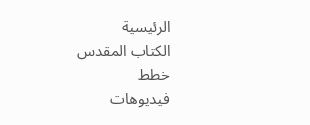الرئيسية
الكتاب المقدس
خطط
فيديوهات